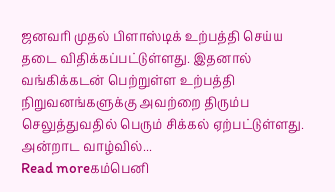ஜனவரி முதல் பிளாஸ்டிக் உற்பத்தி செய்ய தடை விதிக்கப்பட்டுள்ளது. இதனால் வங்கிக்கடன் பெற்றுள்ள உற்பத்தி நிறுவனங்களுக்கு அவற்றை திரும்ப செலுத்துவதில் பெரும் சிக்கல் ஏற்பட்டுள்ளது. அன்றாட வாழ்வில்...
Read moreகம்பெனி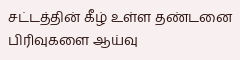சட்டத்தின் கீழ் உள்ள தண்டனை பிரிவுகளை ஆய்வு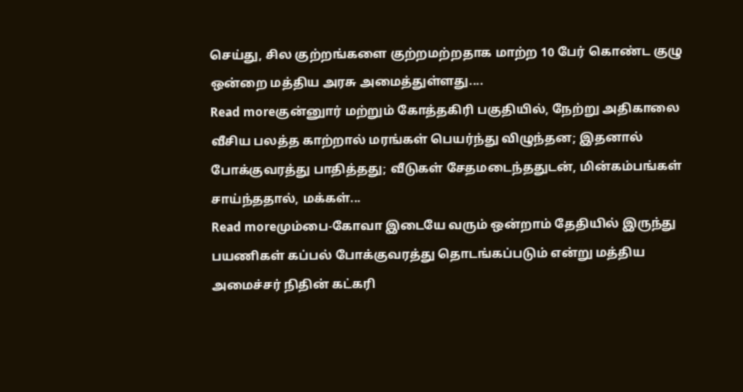செய்து, சில குற்றங்களை குற்றமற்றதாக மாற்ற 10 பேர் கொண்ட குழு ஒன்றை மத்திய அரசு அமைத்துள்ளது....
Read moreகுன்னுார் மற்றும் கோத்தகிரி பகுதியில், நேற்று அதிகாலை வீசிய பலத்த காற்றால் மரங்கள் பெயர்ந்து விழுந்தன; இதனால் போக்குவரத்து பாதித்தது; வீடுகள் சேதமடைந்ததுடன், மின்கம்பங்கள் சாய்ந்ததால், மக்கள்...
Read moreமும்பை-கோவா இடையே வரும் ஒன்றாம் தேதியில் இருந்து பயணிகள் கப்பல் போக்குவரத்து தொடங்கப்படும் என்று மத்திய அமைச்சர் நிதின் கட்கரி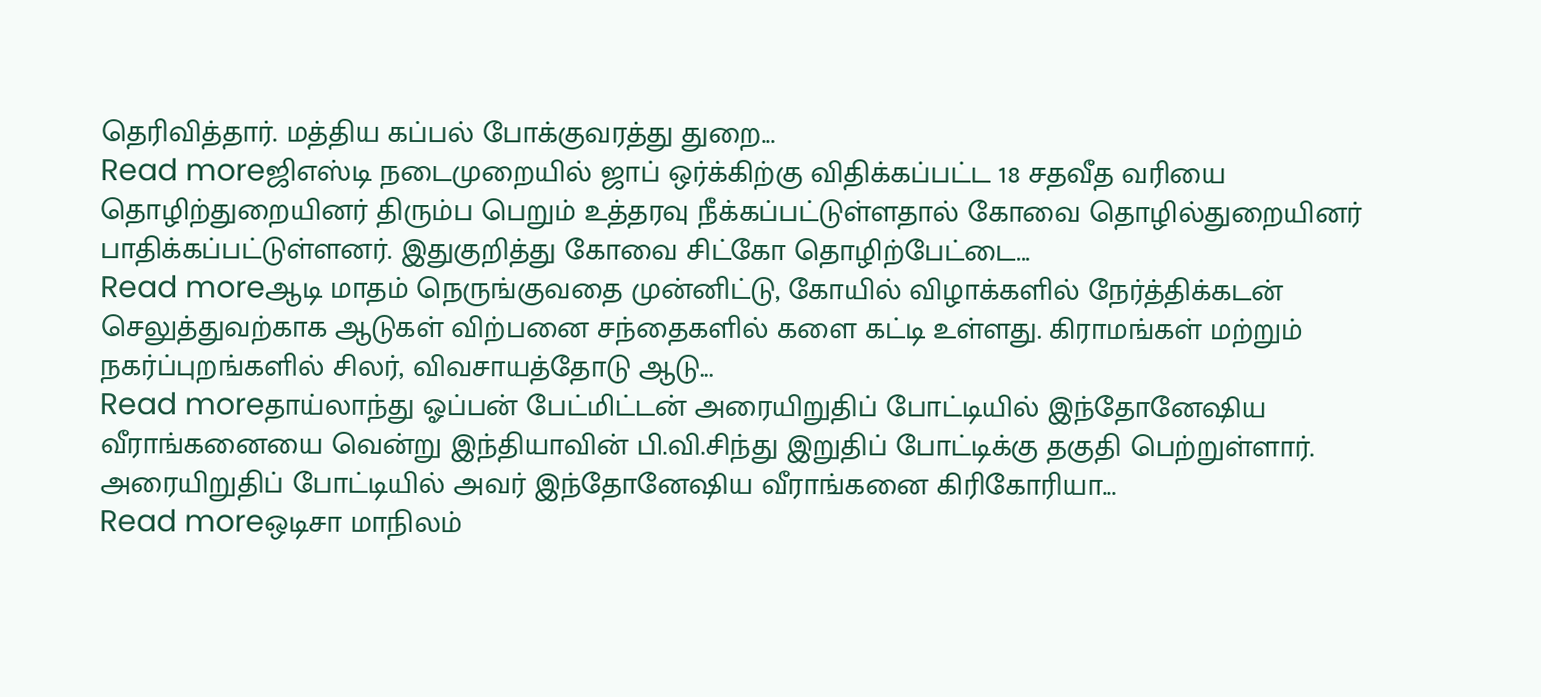தெரிவித்தார். மத்திய கப்பல் போக்குவரத்து துறை...
Read moreஜிஎஸ்டி நடைமுறையில் ஜாப் ஒர்க்கிற்கு விதிக்கப்பட்ட 18 சதவீத வரியை தொழிற்துறையினர் திரும்ப பெறும் உத்தரவு நீக்கப்பட்டுள்ளதால் கோவை தொழில்துறையினர் பாதிக்கப்பட்டுள்ளனர். இதுகுறித்து கோவை சிட்கோ தொழிற்பேட்டை...
Read moreஆடி மாதம் நெருங்குவதை முன்னிட்டு, கோயில் விழாக்களில் நேர்த்திக்கடன் செலுத்துவற்காக ஆடுகள் விற்பனை சந்தைகளில் களை கட்டி உள்ளது. கிராமங்கள் மற்றும் நகர்ப்புறங்களில் சிலர், விவசாயத்தோடு ஆடு...
Read moreதாய்லாந்து ஓப்பன் பேட்மிட்டன் அரையிறுதிப் போட்டியில் இந்தோனேஷிய வீராங்கனையை வென்று இந்தியாவின் பி.வி.சிந்து இறுதிப் போட்டிக்கு தகுதி பெற்றுள்ளார். அரையிறுதிப் போட்டியில் அவர் இந்தோனேஷிய வீராங்கனை கிரிகோரியா...
Read moreஒடிசா மாநிலம்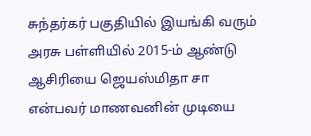சுந்தர்கர் பகுதியில் இயங்கி வரும் அரசு பள்ளியில் 2015-ம் ஆண்டு ஆசிரியை ஜெயஸ்மிதா சா என்பவர் மாணவனின் முடியை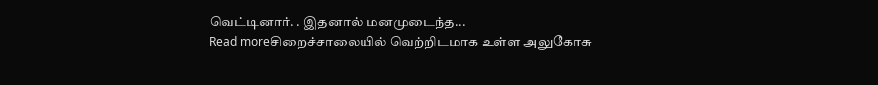வெட்டினார். . இதனால் மனமுடைந்த...
Read moreசிறைச்சாலையில் வெற்றிடமாக உள்ள அலுகோசு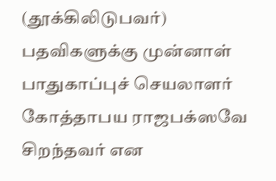(தூக்கிலிடுபவர்) பதவிகளுக்கு முன்னாள் பாதுகாப்புச் செயலாளர் கோத்தாபய ராஜபக்ஸவே சிறந்தவர் என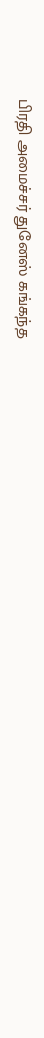பிரதி அமைச்சர் துனேஸ் கங்கந்த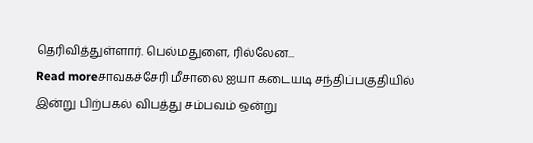தெரிவித்துள்ளார். பெல்மதுளை, ரில்லேன...
Read moreசாவகச்சேரி மீசாலை ஐயா கடையடி சந்திப்பகுதியில் இன்று பிற்பகல் விபத்து சம்பவம் ஒன்று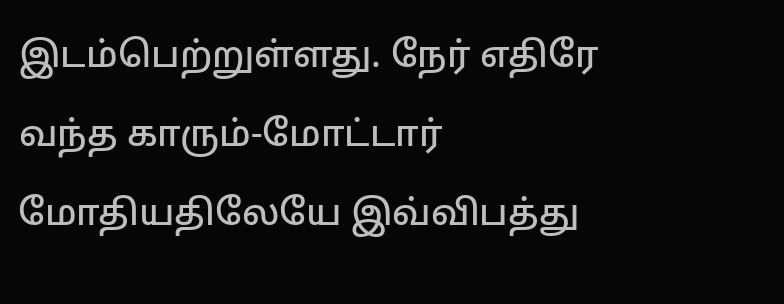இடம்பெற்றுள்ளது. நேர் எதிரே வந்த காரும்-மோட்டார் மோதியதிலேயே இவ்விபத்து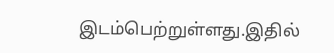இடம்பெற்றுள்ளது.இதில்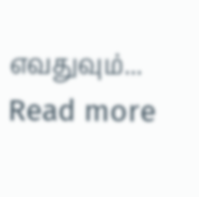எவதுவும்...
Read more